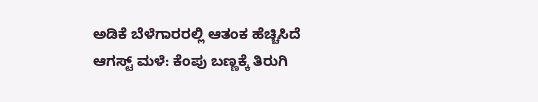ಅಡಿಕೆ ಬೆಳೆಗಾರರಲ್ಲಿ ಆತಂಕ ಹೆಚ್ಚಿಸಿದೆ ಆಗಸ್ಟ್ ಮಳೆ: ಕೆಂಪು ಬಣ್ಣಕ್ಕೆ ತಿರುಗಿ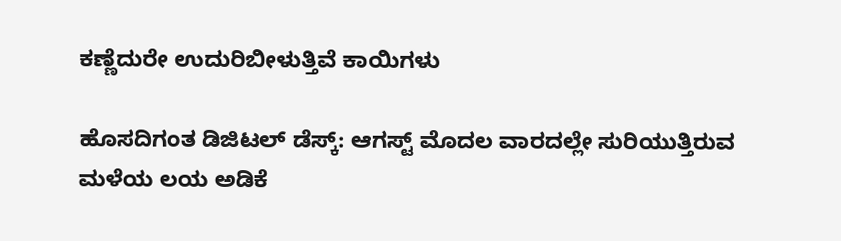ಕಣ್ಣೆದುರೇ ಉದುರಿಬೀಳುತ್ತಿವೆ ಕಾಯಿಗಳು

ಹೊಸದಿಗಂತ ಡಿಜಿಟಲ್ ಡೆಸ್ಕ್: ಆಗಸ್ಟ್ ಮೊದಲ ವಾರದಲ್ಲೇ ಸುರಿಯುತ್ತಿರುವ ಮಳೆಯ ಲಯ ಅಡಿಕೆ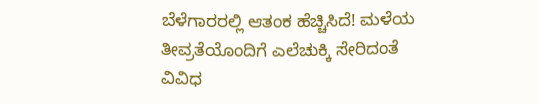ಬೆಳೆಗಾರರಲ್ಲಿ ಆತಂಕ ಹೆಚ್ಚಿಸಿದೆ! ಮಳೆಯ ತೀವ್ರತೆಯೊಂದಿಗೆ ಎಲೆಚುಕ್ಕಿ ಸೇರಿದಂತೆ ವಿವಿಧ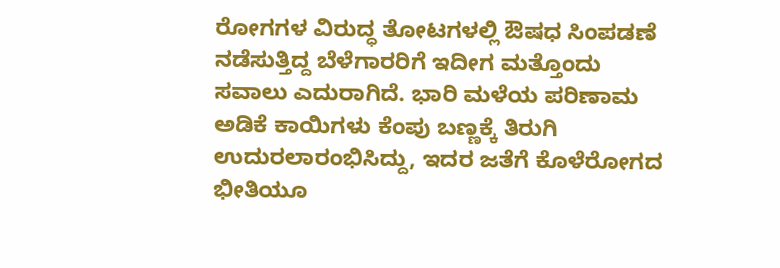ರೋಗಗಳ ವಿರುದ್ಧ ತೋಟಗಳಲ್ಲಿ ಔಷಧ ಸಿಂಪಡಣೆ ನಡೆಸುತ್ತಿದ್ದ ಬೆಳೆಗಾರರಿಗೆ ಇದೀಗ ಮತ್ತೊಂದು ಸವಾಲು ಎದುರಾಗಿದೆ. ಭಾರಿ ಮಳೆಯ ಪರಿಣಾಮ ಅಡಿಕೆ ಕಾಯಿಗಳು ಕೆಂಪು ಬಣ್ಣಕ್ಕೆ ತಿರುಗಿ ಉದುರಲಾರಂಭಿಸಿದ್ದು, ಇದರ ಜತೆಗೆ ಕೊಳೆರೋಗದ ಭೀತಿಯೂ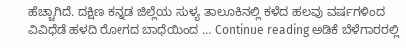ಹೆಚ್ಚಾಗಿದೆ. ದಕ್ಷಿಣ ಕನ್ನಡ ಜಿಲ್ಲೆಯ ಸುಳ್ಯ ತಾಲೂಕಿನಲ್ಲಿ ಕಳೆದ ಹಲವು ವರ್ಷಗಳಿಂದ ವಿವಿಧೆಡೆ ಹಳದಿ ರೋಗದ ಬಾಧೆಯಿಂದ … Continue reading ಅಡಿಕೆ ಬೆಳೆಗಾರರಲ್ಲಿ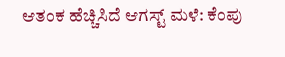ಆತಂಕ ಹೆಚ್ಚಿಸಿದೆ ಆಗಸ್ಟ್ ಮಳೆ: ಕೆಂಪು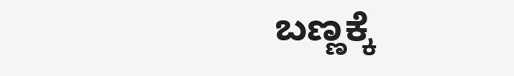ಬಣ್ಣಕ್ಕೆ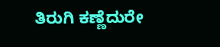ತಿರುಗಿ ಕಣ್ಣೆದುರೇ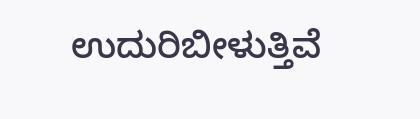ಉದುರಿಬೀಳುತ್ತಿವೆ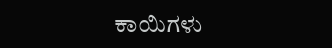ಕಾಯಿಗಳು